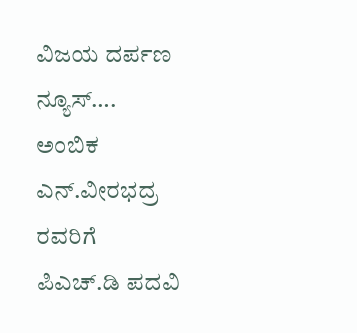ವಿಜಯ ದರ್ಪಣ ನ್ಯೂಸ್….
ಅಂಬಿಕ ಎನ್.ವೀರಭದ್ರ ರವರಿಗೆ ಪಿಎಚ್.ಡಿ ಪದವಿ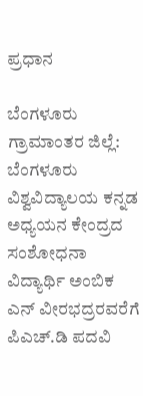ಪ್ರಧಾನ

ಬೆಂಗಳೂರು ಗ್ರಾಮಾಂತರ ಜಿಲ್ಲೆ: ಬೆಂಗಳೂರು ವಿಶ್ವವಿದ್ಯಾಲಯ ಕನ್ನಡ ಅಧ್ಯಯನ ಕೇಂದ್ರದ ಸಂಶೋಧನಾ ವಿದ್ಯಾರ್ಥಿ ಅಂಬಿಕ ಎನ್ ವೀರಭದ್ರರವರೆಗೆ ಪಿಎಚ್.ಡಿ ಪದವಿ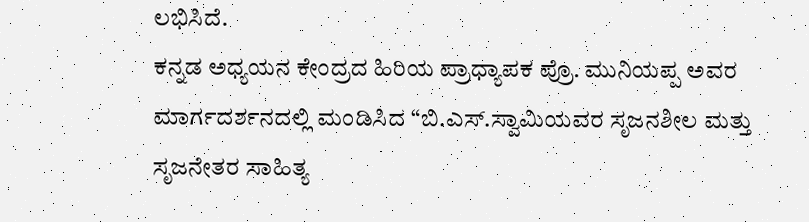ಲಭಿಸಿದೆ.
ಕನ್ನಡ ಅಧ್ಯಯನ ಕೇಂದ್ರದ ಹಿರಿಯ ಪ್ರಾಧ್ಯಾಪಕ ಪ್ರೊ. ಮುನಿಯಪ್ಪ ಅವರ ಮಾರ್ಗದರ್ಶನದಲ್ಲಿ ಮಂಡಿಸಿದ “ಬಿ.ಎಸ್.ಸ್ವಾಮಿಯವರ ಸೃಜನಶೀಲ ಮತ್ತು ಸೃಜನೇತರ ಸಾಹಿತ್ಯ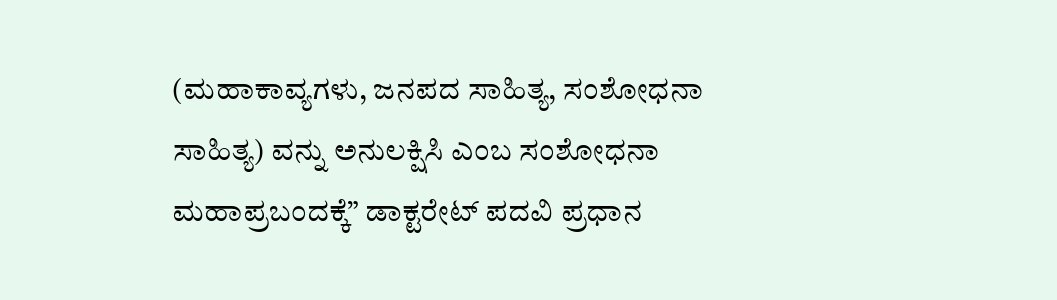(ಮಹಾಕಾವ್ಯಗಳು, ಜನಪದ ಸಾಹಿತ್ಯ, ಸಂಶೋಧನಾ ಸಾಹಿತ್ಯ) ವನ್ನು ಅನುಲಕ್ಷಿಸಿ ಎಂಬ ಸಂಶೋಧನಾ ಮಹಾಪ್ರಬಂದಕ್ಕೆ” ಡಾಕ್ಟರೇಟ್ ಪದವಿ ಪ್ರಧಾನ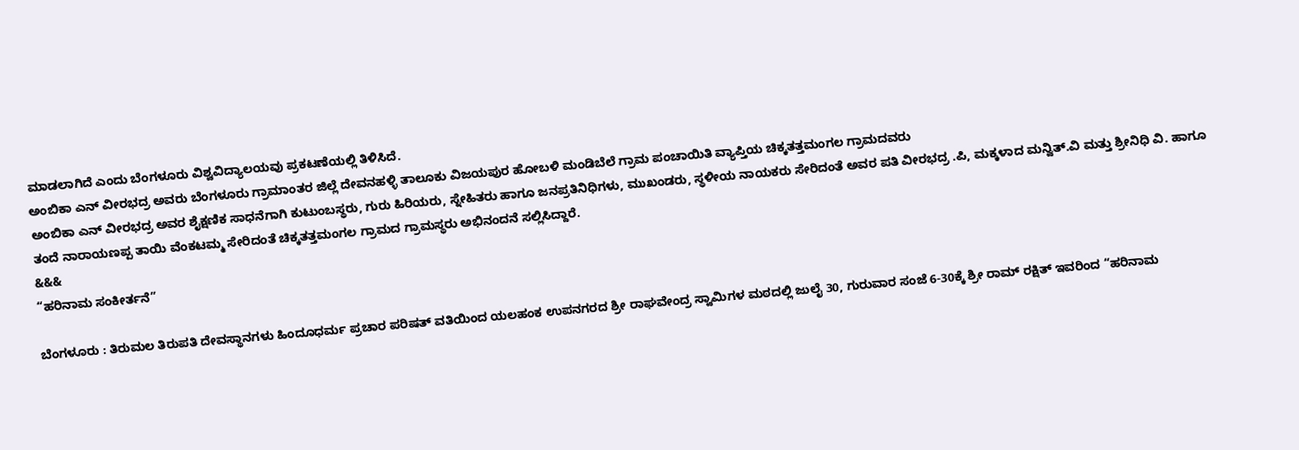ಮಾಡಲಾಗಿದೆ ಎಂದು ಬೆಂಗಳೂರು ವಿಶ್ವವಿದ್ಯಾಲಯವು ಪ್ರಕಟಣೆಯಲ್ಲಿ ತಿಳಿಸಿದೆ.
ಅಂಬಿಕಾ ಎನ್ ವೀರಭದ್ರ ಅವರು ಬೆಂಗಳೂರು ಗ್ರಾಮಾಂತರ ಜಿಲ್ಲೆ ದೇವನಹಳ್ಳಿ ತಾಲೂಕು ವಿಜಯಪುರ ಹೋಬಳಿ ಮಂಡಿಬೆಲೆ ಗ್ರಾಮ ಪಂಚಾಯಿತಿ ವ್ಯಾಪ್ತಿಯ ಚಿಕ್ಕತತ್ತಮಂಗಲ ಗ್ರಾಮದವರು
ಅಂಬಿಕಾ ಎನ್ ವೀರಭದ್ರ ಅವರ ಶೈಕ್ಷಣಿಕ ಸಾಧನೆಗಾಗಿ ಕುಟುಂಬಸ್ಥರು, ಗುರು ಹಿರಿಯರು, ಸ್ನೇಹಿತರು ಹಾಗೂ ಜನಪ್ರತಿನಿಧಿಗಳು, ಮುಖಂಡರು, ಸ್ಥಳೀಯ ನಾಯಕರು ಸೇರಿದಂತೆ ಅವರ ಪತಿ ವೀರಭದ್ರ .ಪಿ, ಮಕ್ಕಳಾದ ಮನ್ವಿತ್.ವಿ ಮತ್ತು ಶ್ರೀನಿಧಿ ವಿ. ಹಾಗೂ ತಂದೆ ನಾರಾಯಣಪ್ಪ ತಾಯಿ ವೆಂಕಟಮ್ಮ ಸೇರಿದಂತೆ ಚಿಕ್ಕತತ್ತಮಂಗಲ ಗ್ರಾಮದ ಗ್ರಾಮಸ್ಥರು ಅಭಿನಂದನೆ ಸಲ್ಲಿಸಿದ್ದಾರೆ.
&&&
“ಹರಿನಾಮ ಸಂಕೀರ್ತನೆ”

ಬೆಂಗಳೂರು : ತಿರುಮಲ ತಿರುಪತಿ ದೇವಸ್ಥಾನಗಳು ಹಿಂದೂಧರ್ಮ ಪ್ರಚಾರ ಪರಿಷತ್ ವತಿಯಿಂದ ಯಲಹಂಕ ಉಪನಗರದ ಶ್ರೀ ರಾಘವೇಂದ್ರ ಸ್ವಾಮಿಗಳ ಮಠದಲ್ಲಿ ಜುಲೈ 30, ಗುರುವಾರ ಸಂಜೆ 6-30ಕ್ಕೆ ಶ್ರೀ ರಾಮ್ ರಕ್ಷಿತ್ ಇವರಿಂದ “ಹರಿನಾಮ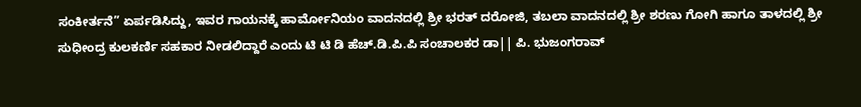ಸಂಕೀರ್ತನೆ” ಏರ್ಪಡಿಸಿದ್ದು, ಇವರ ಗಾಯನಕ್ಕೆ ಹಾರ್ಮೋನಿಯಂ ವಾದನದಲ್ಲಿ ಶ್ರೀ ಭರತ್ ದರೋಜಿ, ತಬಲಾ ವಾದನದಲ್ಲಿ ಶ್ರೀ ಶರಣು ಗೋಗಿ ಹಾಗೂ ತಾಳದಲ್ಲಿ ಶ್ರೀ ಸುಧೀಂದ್ರ ಕುಲಕರ್ಣಿ ಸಹಕಾರ ನೀಡಲಿದ್ದಾರೆ ಎಂದು ಟಿ ಟಿ ಡಿ ಹೆಚ್.ಡಿ.ಪಿ.ಪಿ ಸಂಚಾಲಕರ ಡಾ|| ಪಿ. ಭುಜಂಗರಾವ್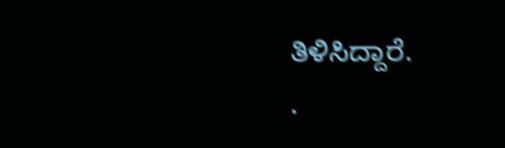ತಿಳಿಸಿದ್ದಾರೆ.
.